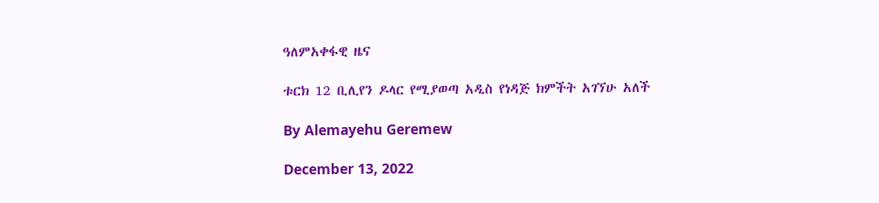ዓለምአቀፋዊ ዜና

ቱርክ 12 ቢሊየን ዶላር የሚያወጣ አዲስ የነዳጅ ክምችት አገኘሁ አለች

By Alemayehu Geremew

December 13, 2022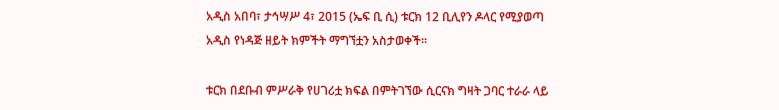አዲስ አበባ፣ ታኅሣሥ 4፣ 2015 (ኤፍ ቢ ሲ) ቱርክ 12 ቢሊየን ዶላር የሚያወጣ አዲስ የነዳጅ ዘይት ክምችት ማግኘቷን አስታወቀች፡፡

ቱርክ በደቡብ ምሥራቅ የሀገሪቷ ክፍል በምትገኘው ሲርናክ ግዛት ጋባር ተራራ ላይ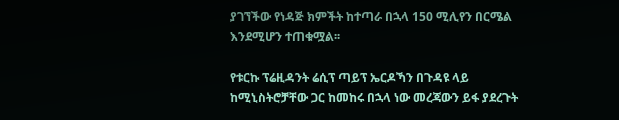ያገኘችው የነዳጅ ክምችት ከተጣራ በኋላ 150 ሚሊየን በርሜል እንደሚሆን ተጠቁሟል፡፡

የቱርኩ ፕሬዚዳንት ሬሲፕ ጣይፕ ኤርዶኻን በጉዳዩ ላይ ከሚኒስትሮቻቸው ጋር ከመከሩ በኋላ ነው መረጃውን ይፋ ያደረጉት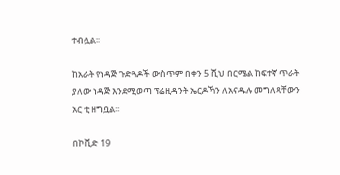ተብሏል፡፡

ከአራት የነዳጅ ጉድጓዶች ውስጥም በቀን 5 ሺህ በርሜል ከፍተኛ ጥራት ያለው ነዳጅ እንደሚወጣ ፕሬዚዳንት ኤርዶኻን ለአናዱሉ መግለጻቸውን አር ቲ ዘግቧል፡፡

በኮቪድ 19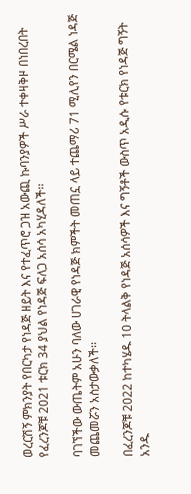ወረርሽኝ ምክንያት የበርካታ የነዳጅ ዘይት እና የተፈጥሮ ጋዝ አውጪ ኩባንያዎች ሥራ ተቀዛቅዞ በነበረበት የፈረንጆቹ 2021 ቱርክ 34 ያህል የነዳጅ ፍለጋ አሰሳ አካሂዳለች፡፡

ባገኘችው ውጤትም አሁን ባለው ሀገራዊ የነዳጅ ክምችት መጠኗ ላይ ተጨማሪ 71 ሚሊየን በርሜል ነዳጅ መጨመሯን አስታውቃለች፡፡

በፈረንጆቹ 2022 ከተካሄዱ 10 ትላልቅ የነዳጅ አሰሳዎች እና ግኝቶች ውስጥ አዲሱ የቱርክ የነዳጅ ግኝት አንዱ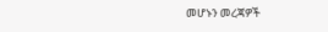መሆኑን መረጃዎች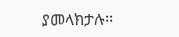ያመላክታሉ፡፡